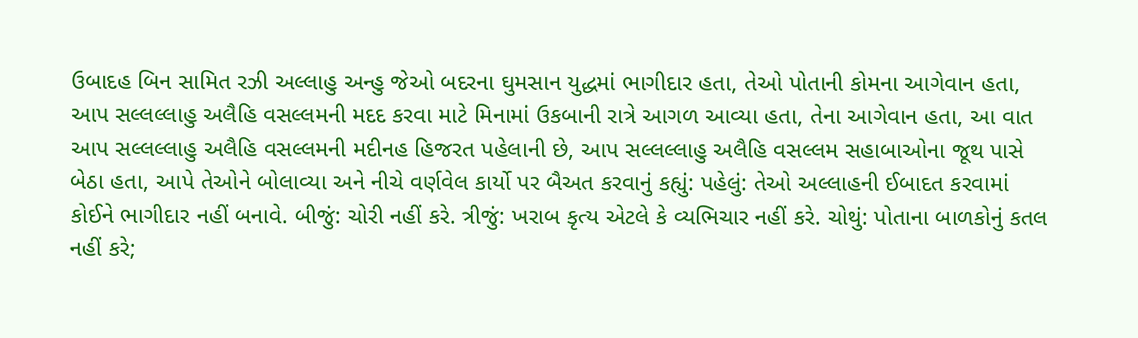ઉબાદહ બિન સામિત રઝી અલ્લાહુ અન્હુ જેઓ બદરના ઘુમસાન યુદ્ધમાં ભાગીદાર હતા, તેઓ પોતાની કોમના આગેવાન હતા, આપ સલ્લલ્લાહુ અલૈહિ વસલ્લમની મદદ કરવા માટે મિનામાં ઉકબાની રાત્રે આગળ આવ્યા હતા, તેના આગેવાન હતા, આ વાત આપ સલ્લલ્લાહુ અલૈહિ વસલ્લમની મદીનહ હિજરત પહેલાની છે, આપ સલ્લલ્લાહુ અલૈહિ વસલ્લમ સહાબાઓના જૂથ પાસે બેઠા હતા, આપે તેઓને બોલાવ્યા અને નીચે વર્ણવેલ કાર્યો પર બૈઅત કરવાનું કહ્યું: પહેલું: તેઓ અલ્લાહની ઈબાદત કરવામાં કોઈને ભાગીદાર નહીં બનાવે. બીજું: ચોરી નહીં કરે. ત્રીજું: ખરાબ કૃત્ય એટલે કે વ્યભિચાર નહીં કરે. ચોથું: પોતાના બાળકોનું કતલ નહીં કરે;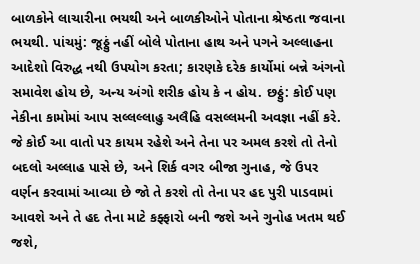બાળકોને લાચારીના ભયથી અને બાળકીઓને પોતાના શ્રેષ્ઠતા જવાના ભયથી. પાંચમું: જૂઠ્ઠું નહીં બોલે પોતાના હાથ અને પગને અલ્લાહના આદેશો વિરુદ્ધ નથી ઉપયોગ કરતા; કારણકે દરેક કાર્યોમાં બન્ને અંગનો સમાવેશ હોય છે, અન્ય અંગો શરીક હોય કે ન હોય. છઠ્ઠું: કોઈ પણ નેકીના કામોમાં આપ સલ્લલ્લાહુ અલૈહિ વસલ્લમની અવજ્ઞા નહીં કરે. જે કોઈ આ વાતો પર કાયમ રહેશે અને તેના પર અમલ કરશે તો તેનો બદલો અલ્લાહ પાસે છે, અને શિર્ક વગર બીજા ગુનાહ, જે ઉપર વર્ણન કરવામાં આવ્યા છે જો તે કરશે તો તેના પર હદ પુરી પાડવામાં આવશે અને તે હદ તેના માટે કફ્ફારો બની જશે અને ગુનોહ ખતમ થઈ જશે,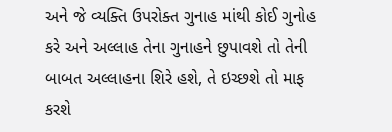અને જે વ્યક્તિ ઉપરોક્ત ગુનાહ માંથી કોઈ ગુનોહ કરે અને અલ્લાહ તેના ગુનાહને છુપાવશે તો તેની બાબત અલ્લાહના શિરે હશે, તે ઇચ્છશે તો માફ કરશે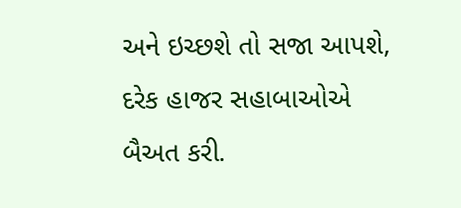અને ઇચ્છશે તો સજા આપશે, દરેક હાજર સહાબાઓએ બૈઅત કરી.